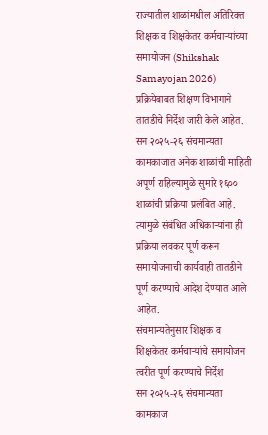राज्यातील शाळांमधील अतिरिक्त शिक्षक व शिक्षकेतर कर्मचाऱ्यांच्या समायोजन (Shikshak Samayojan 2026) प्रक्रियेबाबत शिक्षण विभागाने तातडीचे निर्देश जारी केले आहेत. सन २०२५-२६ संचमान्यता कामकाजात अनेक शाळांची माहिती अपूर्ण राहिल्यामुळे सुमारे १६०० शाळांची प्रक्रिया प्रलंबित आहे. त्यामुळे संबंधित अधिकाऱ्यांना ही प्रक्रिया लवकर पूर्ण करून समायोजनाची कार्यवाही तातडीने पूर्ण करण्याचे आदेश देण्यात आले आहेत.
संचमान्यतेनुसार शिक्षक व शिक्षकेतर कर्मचाऱ्यांचे समायोजन त्वरीत पूर्ण करण्याचे निर्देश
सन २०२५-२६ संचमान्यता कामकाज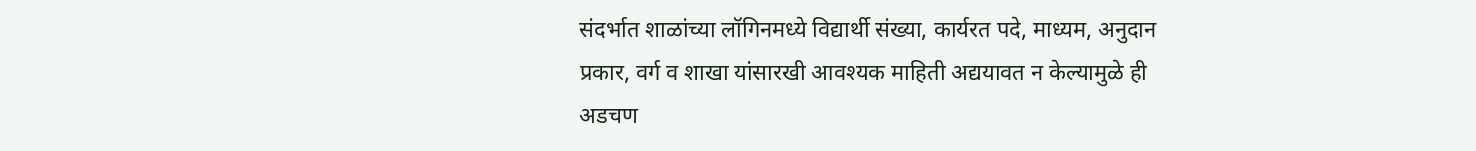संदर्भात शाळांच्या लॉगिनमध्ये विद्यार्थी संख्या, कार्यरत पदे, माध्यम, अनुदान प्रकार, वर्ग व शाखा यांसारखी आवश्यक माहिती अद्ययावत न केल्यामुळे ही अडचण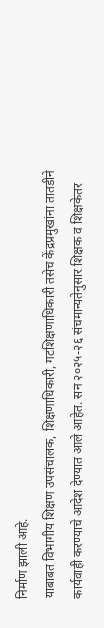निर्माण झाली आहे.
याबाबत विभागीय शिक्षण उपसंचालक, शिक्षणाधिकारी, गटशिक्षणाधिकारी तसेच केंद्रप्रमुखांना तातडीने कार्यवाही करण्याचे आदेश देण्यात आले आहेत. सन २०२५-२६ संचमान्यतेनुसार शिक्षक व शिक्षकेतर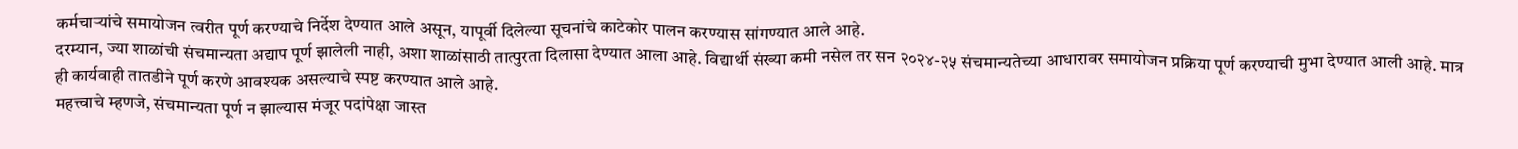कर्मचाऱ्यांचे समायोजन त्वरीत पूर्ण करण्याचे निर्देश देण्यात आले असून, यापूर्वी दिलेल्या सूचनांचे काटेकोर पालन करण्यास सांगण्यात आले आहे.
दरम्यान, ज्या शाळांची संचमान्यता अद्याप पूर्ण झालेली नाही, अशा शाळांसाठी तात्पुरता दिलासा देण्यात आला आहे. विद्यार्थी संख्या कमी नसेल तर सन २०२४-२५ संचमान्यतेच्या आधारावर समायोजन प्रक्रिया पूर्ण करण्याची मुभा देण्यात आली आहे. मात्र ही कार्यवाही तातडीने पूर्ण करणे आवश्यक असल्याचे स्पष्ट करण्यात आले आहे.
महत्त्वाचे म्हणजे, संचमान्यता पूर्ण न झाल्यास मंजूर पदांपेक्षा जास्त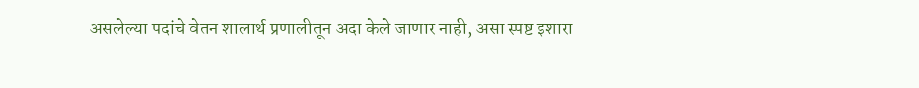असलेल्या पदांचे वेतन शालार्थ प्रणालीतून अदा केले जाणार नाही, असा स्पष्ट इशारा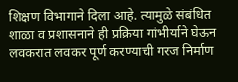शिक्षण विभागाने दिला आहे. त्यामुळे संबंधित शाळा व प्रशासनाने ही प्रक्रिया गांभीर्याने घेऊन लवकरात लवकर पूर्ण करण्याची गरज निर्माण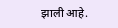झाली आहे.